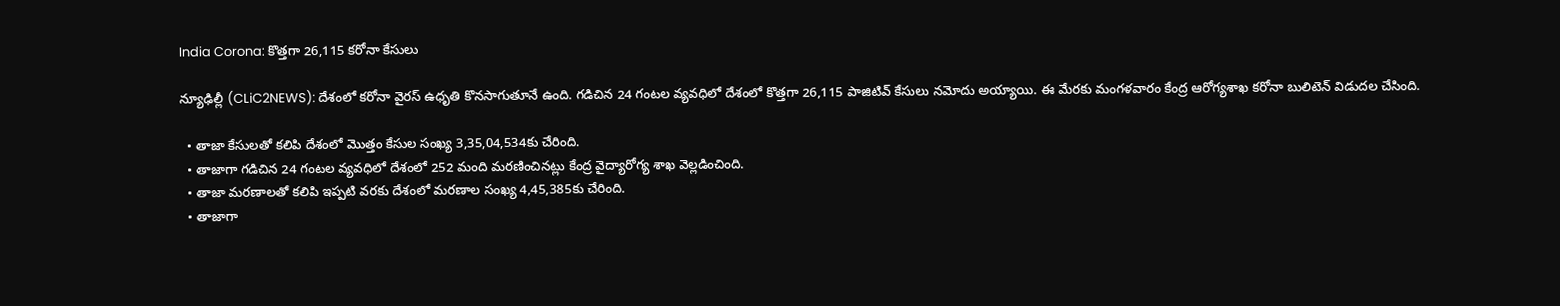India Corona: కొత్త‌గా 26,115 క‌రోనా కేసులు

న్యూఢిల్లీ (CLiC2NEWS): దేశంలో క‌రోనా వైర‌స్ ఉధృతి కొన‌సాగుతూనే ఉంది. గ‌డిచిన 24 గంట‌ల వ్య‌వ‌ధిలో దేశంలో కొత్త‌గా 26,115 పాజిటివ్ కేసులు న‌మోదు అయ్యాయి. ఈ మేర‌కు మంగ‌ళ‌వారం కేంద్ర ఆరోగ్య‌శాఖ క‌రోనా బులిటెన్ విడుద‌ల చేసింది.

  • తాజా కేసుల‌తో క‌లిపి దేశంలో మొత్తం కేసుల సంఖ్య 3,35,04,534కు చేరింది.
  • తాజాగా గ‌డిచిన 24 గంట‌ల వ్య‌వ‌ధిలో దేశంలో 252 మంది మ‌ర‌ణించిన‌ట్లు కేంద్ర వైద్యారోగ్య శాఖ వెల్ల‌డించింది.
  • తాజా మ‌ర‌ణాల‌తో క‌లిపి ఇప్ప‌టి వ‌ర‌కు దేశంలో మ‌ర‌ణాల సంఖ్య 4,45,385కు చేరింది.
  • తాజాగా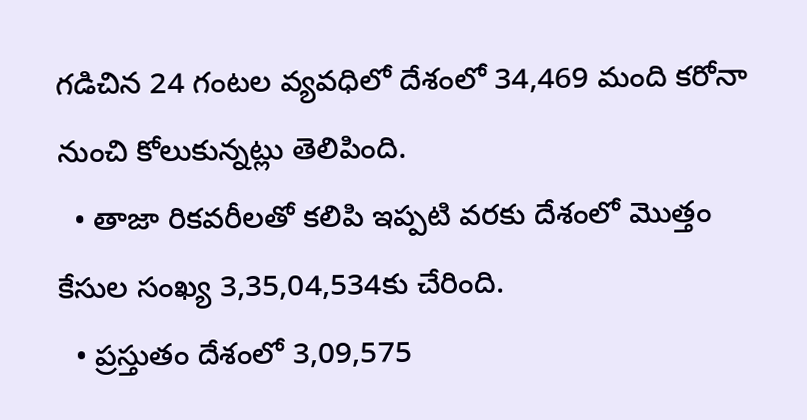గ‌డిచిన 24 గంట‌ల వ్య‌వ‌ధిలో దేశంలో 34,469 మంది క‌రోనా నుంచి కోలుకున్న‌ట్లు తెలిపింది.
  • తాజా రిక‌వ‌రీల‌తో క‌లిపి ఇప్ప‌టి వ‌ర‌కు దేశంలో మొత్తం కేసుల సంఖ్య 3,35,04,534కు చేరింది.
  • ప్ర‌స్తుతం దేశంలో 3,09,575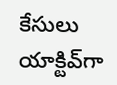కేసులు యాక్టివ్‌గా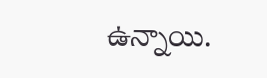ఉన్నాయి.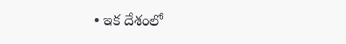• ఇక దేశంలో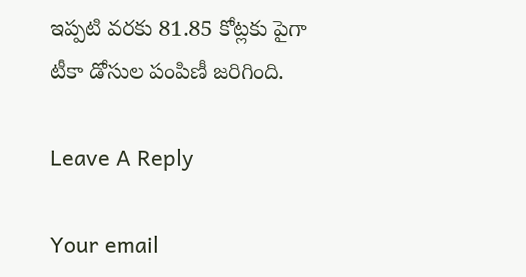ఇప్ప‌టి వ‌ర‌కు 81.85 కోట్ల‌కు పైగా టీకా డోసుల పంపిణీ జ‌రిగింది.

Leave A Reply

Your email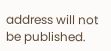address will not be published.